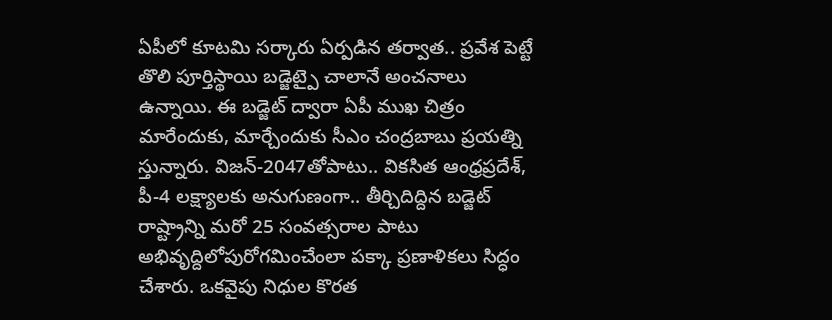ఏపీలో కూటమి సర్కారు ఏర్పడిన తర్వాత.. ప్రవేశ పెట్టే తొలి పూర్తిస్థాయి బడ్జెట్పై చాలానే అంచనాలు ఉన్నాయి. ఈ బడ్జెట్ ద్వారా ఏపీ ముఖ చిత్రం మారేందుకు, మార్చేందుకు సీఎం చంద్రబాబు ప్రయత్ని స్తున్నారు. విజన్-2047తోపాటు.. వికసిత ఆంధ్రప్రదేశ్, పీ-4 లక్ష్యాలకు అనుగుణంగా.. తీర్చిదిద్దిన బడ్జెట్ రాష్ట్రాన్ని మరో 25 సంవత్సరాల పాటు అభివృద్దిలోపురోగమించేంలా పక్కా ప్రణాళికలు సిద్ధం చేశారు. ఒకవైపు నిధుల కొరత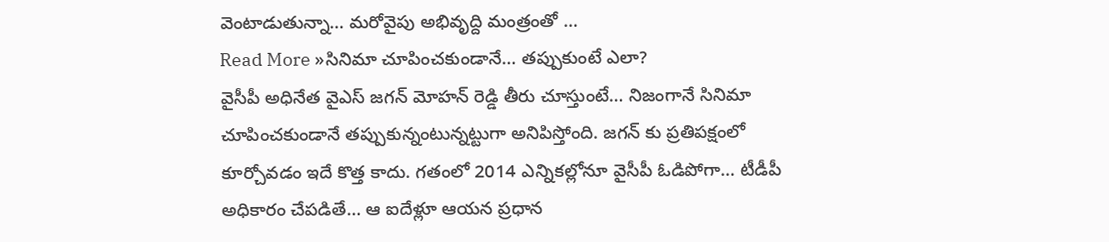వెంటాడుతున్నా… మరోవైపు అభివృద్ది మంత్రంతో …
Read More »సినిమా చూపించకుండానే… తప్పుకుంటే ఎలా?
వైసీపీ అధినేత వైఎస్ జగన్ మోహన్ రెడ్డి తీరు చూస్తుంటే… నిజంగానే సినిమా చూపించకుండానే తప్పుకున్నంటున్నట్టుగా అనిపిస్తోంది. జగన్ కు ప్రతిపక్షంలో కూర్చోవడం ఇదే కొత్త కాదు. గతంలో 2014 ఎన్నికల్లోనూ వైసీపీ ఓడిపోగా… టీడీపీ అధికారం చేపడితే… ఆ ఐదేళ్లూ ఆయన ప్రధాన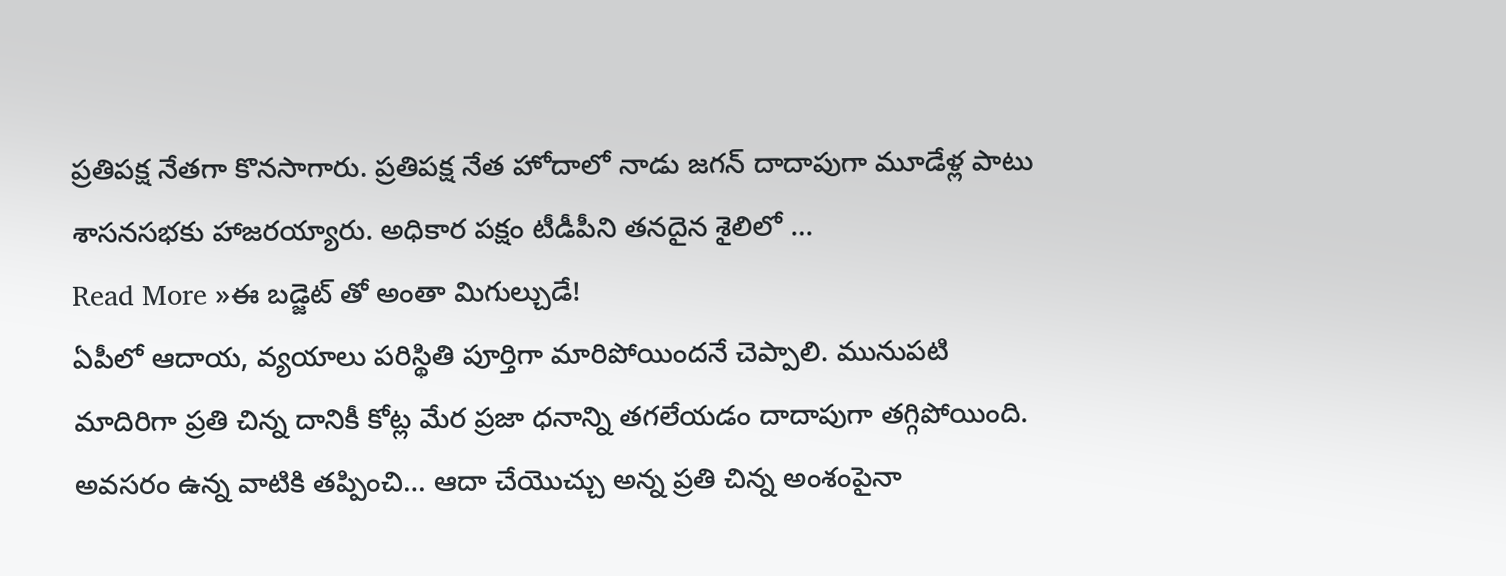ప్రతిపక్ష నేతగా కొనసాగారు. ప్రతిపక్ష నేత హోదాలో నాడు జగన్ దాదాపుగా మూడేళ్ల పాటు శాసనసభకు హాజరయ్యారు. అధికార పక్షం టీడీపీని తనదైన శైలిలో …
Read More »ఈ బడ్జెట్ తో అంతా మిగుల్చుడే!
ఏపీలో ఆదాయ, వ్యయాలు పరిస్థితి పూర్తిగా మారిపోయిందనే చెప్పాలి. మునుపటి మాదిరిగా ప్రతి చిన్న దానికీ కోట్ల మేర ప్రజా ధనాన్ని తగలేయడం దాదాపుగా తగ్గిపోయింది. అవసరం ఉన్న వాటికి తప్పించి… ఆదా చేయొచ్చు అన్న ప్రతి చిన్న అంశంపైనా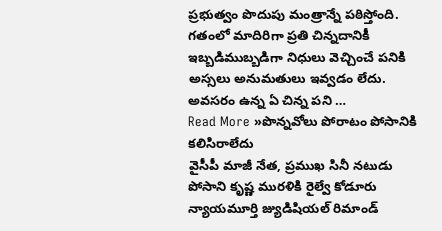ప్రభుత్వం పొదుపు మంత్రాన్నే పఠిస్తోంది. గతంలో మాదిరిగా ప్రతి చిన్నదానికీ ఇబ్బడిముబ్బడిగా నిధులు వెచ్చించే పనికి అస్సలు అనుమతులు ఇవ్వడం లేదు. అవసరం ఉన్న ఏ చిన్న పని …
Read More »పొన్నవోలు పోరాటం పోసానికి కలిసిరాలేదు
వైసీపీ మాజీ నేత, ప్రముఖ సినీ నటుడు పోసాని కృష్ణ మురళికి రైల్వే కోడూరు న్యాయమూర్తి జ్యుడిషియల్ రిమాండ్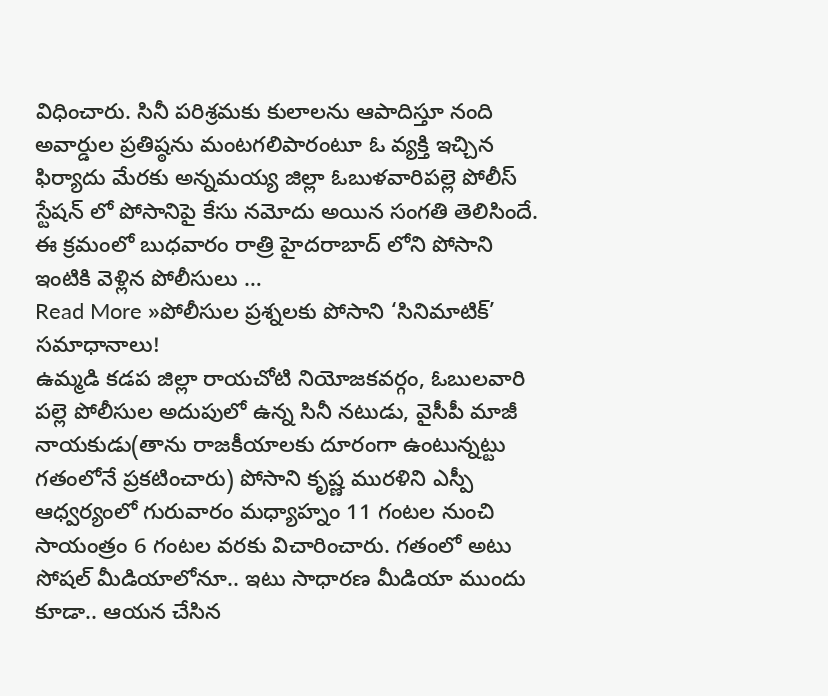విధించారు. సినీ పరిశ్రమకు కులాలను ఆపాదిస్తూ నంది అవార్డుల ప్రతిష్ఠను మంటగలిపారంటూ ఓ వ్యక్తి ఇచ్చిన ఫిర్యాదు మేరకు అన్నమయ్య జిల్లా ఓబుళవారిపల్లె పోలీస్ స్టేషన్ లో పోసానిపై కేసు నమోదు అయిన సంగతి తెలిసిందే. ఈ క్రమంలో బుధవారం రాత్రి హైదరాబాద్ లోని పోసాని ఇంటికి వెళ్లిన పోలీసులు …
Read More »పోలీసుల ప్రశ్నలకు పోసాని ‘సినిమాటిక్’ సమాధానాలు!
ఉమ్మడి కడప జిల్లా రాయచోటి నియోజకవర్గం, ఓబులవారి పల్లె పోలీసుల అదుపులో ఉన్న సినీ నటుడు, వైసీపీ మాజీ నాయకుడు(తాను రాజకీయాలకు దూరంగా ఉంటున్నట్టు గతంలోనే ప్రకటించారు) పోసాని కృష్ణ మురళిని ఎస్పీ ఆధ్వర్యంలో గురువారం మధ్యాహ్నం 11 గంటల నుంచి సాయంత్రం 6 గంటల వరకు విచారించారు. గతంలో అటు సోషల్ మీడియాలోనూ.. ఇటు సాధారణ మీడియా ముందు కూడా.. ఆయన చేసిన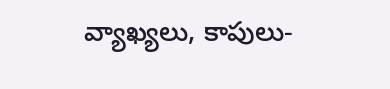వ్యాఖ్యలు, కాపులు-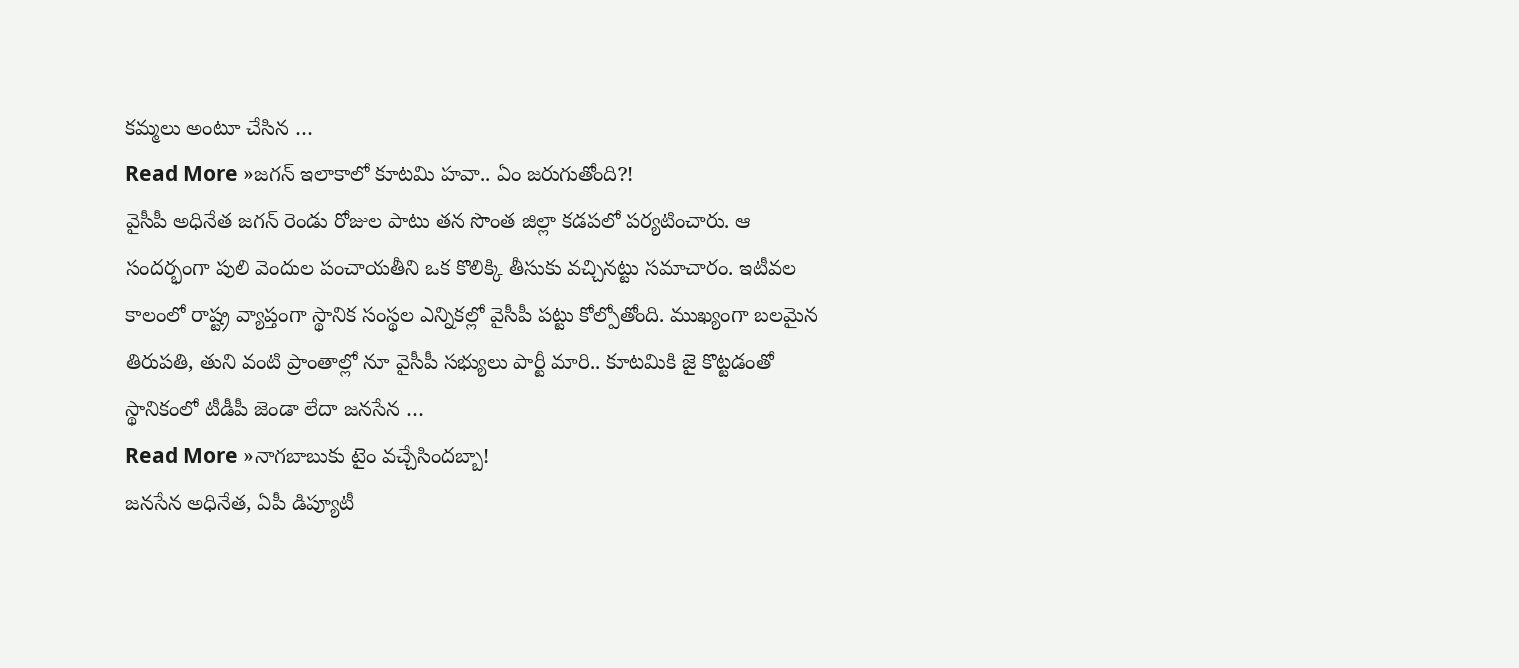కమ్మలు అంటూ చేసిన …
Read More »జగన్ ఇలాకాలో కూటమి హవా.. ఏం జరుగుతోంది?!
వైసీపీ అధినేత జగన్ రెండు రోజుల పాటు తన సొంత జిల్లా కడపలో పర్యటించారు. ఆ సందర్భంగా పులి వెందుల పంచాయతీని ఒక కొలిక్కి తీసుకు వచ్చినట్టు సమాచారం. ఇటీవల కాలంలో రాష్ట్ర వ్యాప్తంగా స్థానిక సంస్థల ఎన్నికల్లో వైసీపీ పట్టు కోల్పోతోంది. ముఖ్యంగా బలమైన తిరుపతి, తుని వంటి ప్రాంతాల్లో నూ వైసీపీ సభ్యులు పార్టీ మారి.. కూటమికి జై కొట్టడంతో స్థానికంలో టీడీపీ జెండా లేదా జనసేన …
Read More »నాగబాబుకు టైం వచ్చేసిందబ్బా!
జనసేన అధినేత, ఏపీ డిప్యూటీ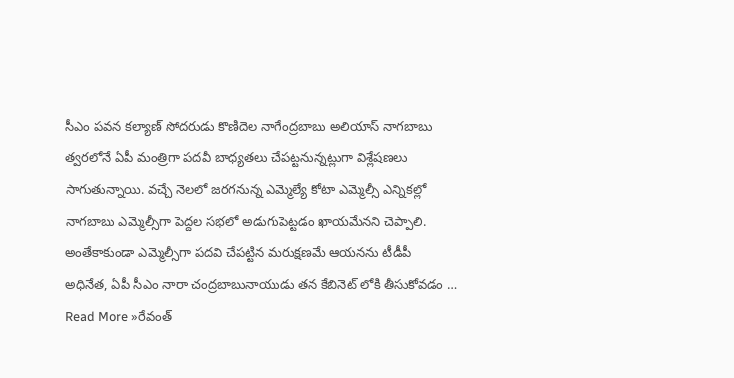సీఎం పవన కల్యాణ్ సోదరుడు కొణిదెల నాగేంద్రబాబు అలియాస్ నాగబాబు త్వరలోనే ఏపీ మంత్రిగా పదవీ బాధ్యతలు చేపట్టనున్నట్లుగా విశ్లేషణలు సాగుతున్నాయి. వచ్చే నెలలో జరగనున్న ఎమ్మెల్యే కోటా ఎమ్మెల్సీ ఎన్నికల్లో నాగబాబు ఎమ్మెల్సీగా పెద్దల సభలో అడుగుపెట్టడం ఖాయమేనని చెప్పాలి. అంతేకాకుండా ఎమ్మెల్సీగా పదవి చేపట్టిన మరుక్షణమే ఆయనను టీడీపీ అధినేత, ఏపీ సీఎం నారా చంద్రబాబునాయుడు తన కేబినెట్ లోకి తీసుకోవడం …
Read More »రేవంత్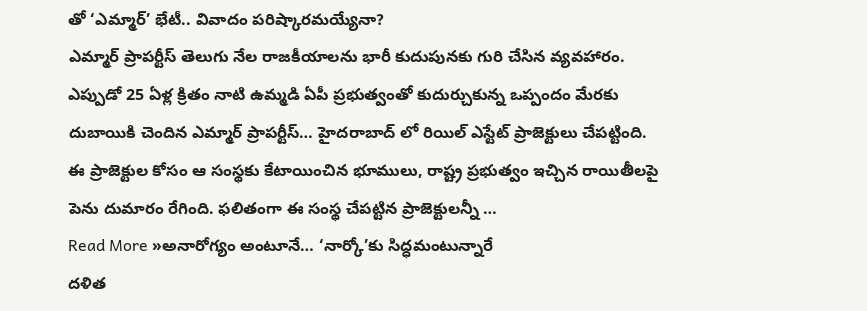తో ‘ఎమ్మార్’ భేటీ.. వివాదం పరిష్కారమయ్యేనా?
ఎమ్మార్ ప్రాపర్టీస్ తెలుగు నేల రాజకీయాలను భారీ కుదుపునకు గురి చేసిన వ్యవహారం. ఎప్పుడో 25 ఏళ్ల క్రితం నాటి ఉమ్మడి ఏపీ ప్రభుత్వంతో కుదుర్చుకున్న ఒప్పందం మేరకు దుబాయికి చెందిన ఎమ్మార్ ప్రాపర్టీస్… హైదరాబాద్ లో రియిల్ ఎస్టేట్ ప్రాజెక్టులు చేపట్టింది. ఈ ప్రాజెక్టుల కోసం ఆ సంస్థకు కేటాయించిన భూములు, రాష్ట్ర ప్రభుత్వం ఇచ్చిన రాయితీలపై పెను దుమారం రేగింది. ఫలితంగా ఈ సంస్థ చేపట్టిన ప్రాజెక్టులన్నీ …
Read More »అనారోగ్యం అంటూనే… ‘నార్కో’కు సిద్ధమంటున్నారే
దళిత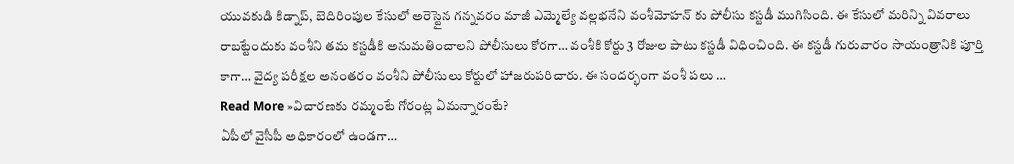యువకుడి కిడ్నాప్, బెదిరింపుల కేసులో అరెస్టైన గన్నవరం మాజీ ఎమ్మెల్యే వల్లభనేని వంశీమోహన్ కు పోలీసు కస్టడీ ముగిసింది. ఈ కేసులో మరిన్ని వివరాలు రాబట్టేందుకు వంశీని తమ కస్టడీకి అనుమతించాలని పోలీసులు కోరగా… వంశీకి కోర్టు 3 రోజుల పాటు కస్టడీ విధించింది. ఈ కస్టడీ గురువారం సాయంత్రానికి పూర్తి కాగా… వైద్య పరీక్షల అనంతరం వంశీని పోలీసులు కోర్టులో హాజరుపరిచారు. ఈ సందర్భంగా వంశీ పలు …
Read More »విచారణకు రమ్మంటే గోరంట్ల ఏమన్నారంటే?
ఏపీలో వైసీపీ అధికారంలో ఉండగా…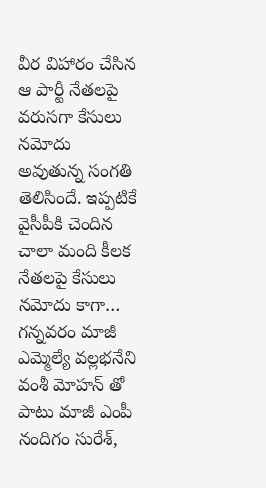వీర విహారం చేసిన ఆ పార్టీ నేతలపై వరుసగా కేసులు నమోదు అవుతున్న సంగతి తెలిసిందే. ఇప్పటికే వైసీపీకి చెందిన చాలా మంది కీలక నేతలపై కేసులు నమోదు కాగా… గన్నవరం మాజీ ఎమ్మెల్యే వల్లభనేని వంశీ మోహన్ తో పాటు మాజీ ఎంపీ నందిగం సురేశ్,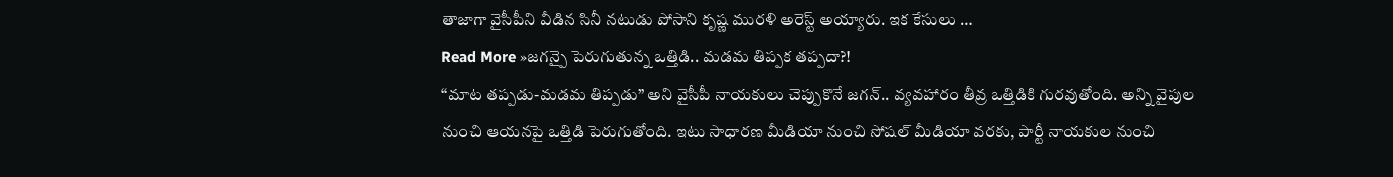తాజాగా వైసీపీని వీడిన సినీ నటుడు పోసాని కృష్ణ మురళి అరెస్ట్ అయ్యారు. ఇక కేసులు …
Read More »జగన్పై పెరుగుతున్న ఒత్తిడి.. మడమ తిప్పక తప్పదా?!
“మాట తప్పడు-మడమ తిప్పడు” అని వైసీపీ నాయకులు చెప్పుకొనే జగన్.. వ్యవహారం తీవ్ర ఒత్తిడికి గురవుతోంది. అన్ని వైపుల నుంచి ఆయనపై ఒత్తిడి పెరుగుతోంది. ఇటు సాధారణ మీడియా నుంచి సోషల్ మీడియా వరకు, పార్టీ నాయకుల నుంచి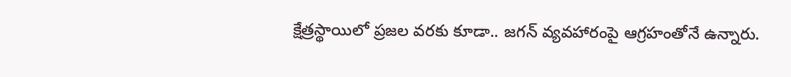క్షేత్రస్థాయిలో ప్రజల వరకు కూడా.. జగన్ వ్యవహారంపై ఆగ్రహంతోనే ఉన్నారు.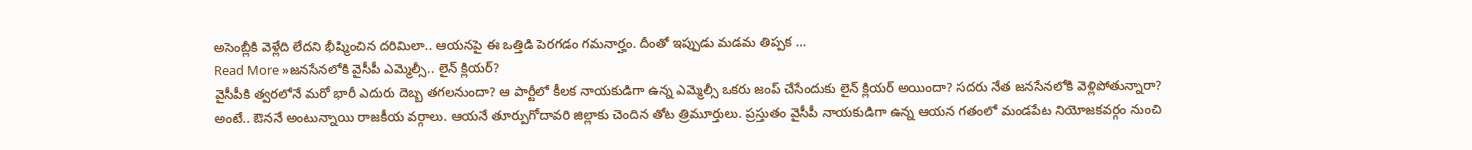అసెంబ్లీకి వెళ్లేది లేదని భీష్మించిన దరిమిలా.. ఆయనపై ఈ ఒత్తిడి పెరగడం గమనార్హం. దీంతో ఇప్పుడు మడమ తిప్పక …
Read More »జనసేనలోకి వైసీపీ ఎమ్మెల్సీ.. లైన్ క్లియర్?
వైసీపీకి త్వరలోనే మరో భారీ ఎదురు దెబ్బ తగలనుందా? ఆ పార్టీలో కీలక నాయకుడిగా ఉన్న ఎమ్మెల్సీ ఒకరు జంప్ చేసేందుకు లైన్ క్లియర్ అయిందా? సదరు నేత జనసేనలోకి వెళ్లిపోతున్నారా? అంటే.. ఔననే అంటున్నాయి రాజకీయ వర్గాలు. ఆయనే తూర్పుగోదావరి జిల్లాకు చెందిన తోట త్రిమూర్తులు. ప్రస్తుతం వైసీపీ నాయకుడిగా ఉన్న ఆయన గతంలో మండపేట నియోజకవర్గం నుంచి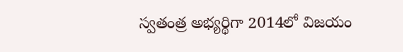స్వతంత్ర అభ్యర్థిగా 2014లో విజయం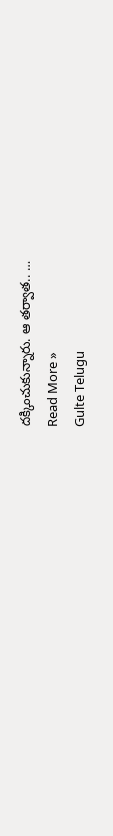దక్కించుకున్నారు. ఆ తర్వాత.. …
Read More »
Gulte Telugu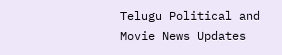Telugu Political and Movie News Updates